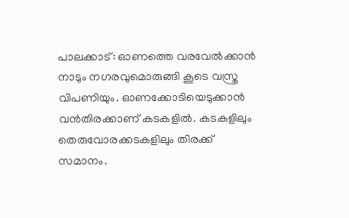പാലക്കാട്: ഓണത്തെ വരവേൽക്കാൻ നാടും നഗരവുമൊരുങ്ങി കൂടെ വസ്ത്ര വിപണിയും. ഓണക്കോടിയെടുക്കാൻ വൻതിരക്കാണ് കടകളിൽ. കടകളിലും തെരുവോരക്കടകളിലും തിരക്ക് സമാനം.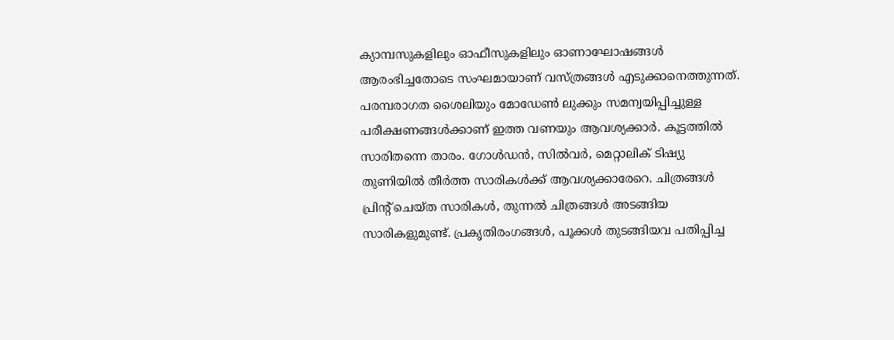ക്യാമ്പസുകളിലും ഓഫീസുകളിലും ഓണാഘോഷങ്ങൾ ആരംഭിച്ചതോടെ സംഘമായാണ് വസ്ത്രങ്ങൾ എടുക്കാനെത്തുന്നത്. പരമ്പരാഗത ശൈലിയും മോഡേൺ ലുക്കും സമന്വയിപ്പിച്ചുള്ള പരീക്ഷണങ്ങൾക്കാണ് ഇത്ത വണയും ആവശ്യക്കാർ. കൂട്ടത്തിൽ സാരിതന്നെ താരം. ഗോൾഡൻ, സിൽവർ, മെറ്റാലിക് ടിഷ്യു തുണിയിൽ തീർത്ത സാരികൾക്ക് ആവശ്യക്കാരേറെ. ചിത്രങ്ങൾ പ്രിന്റ് ചെയ്ത സാരികൾ, തുന്നൽ ചിത്രങ്ങൾ അടങ്ങിയ സാരികളുമുണ്ട്. പ്രകൃതിരംഗങ്ങൾ, പൂക്കൾ തുടങ്ങിയവ പതിപ്പിച്ച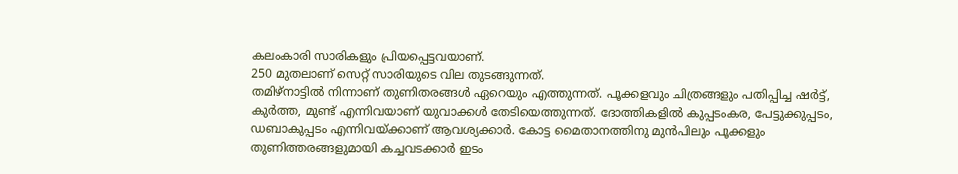കലംകാരി സാരികളും പ്രിയപ്പെട്ടവയാണ്.
250 മുതലാണ് സെറ്റ് സാരിയുടെ വില തുടങ്ങുന്നത്.
തമിഴ്നാട്ടിൽ നിന്നാണ് തുണിതരങ്ങൾ ഏറെയും എത്തുന്നത്. പൂക്കളവും ചിത്രങ്ങളും പതിപ്പിച്ച ഷർട്ട്, കുർത്ത, മുണ്ട് എന്നിവയാണ് യുവാക്കൾ തേടിയെത്തുന്നത്. ദോത്തികളിൽ കുപ്പടംകര, പേട്ടുക്കുപ്പടം, ഡബാകുപ്പടം എന്നിവയ്ക്കാണ് ആവശ്യക്കാർ. കോട്ട മൈതാനത്തിനു മുൻപിലും പൂക്കളും തുണിത്തരങ്ങളുമായി കച്ചവടക്കാർ ഇടം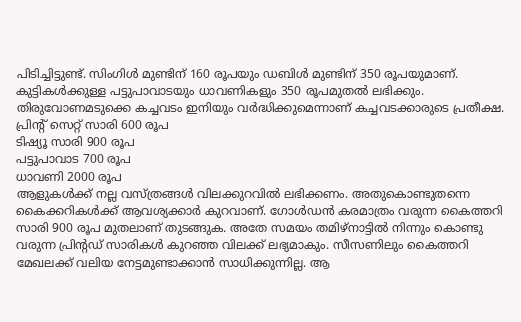പിടിച്ചിട്ടുണ്ട്. സിംഗിൾ മുണ്ടിന് 160 രൂപയും ഡബിൾ മുണ്ടിന് 350 രൂപയുമാണ്. കുട്ടികൾക്കുള്ള പട്ടുപാവാടയും ധാവണികളും 350 രൂപമുതൽ ലഭിക്കും. തിരുവോണമടുക്കെ കച്ചവടം ഇനിയും വർദ്ധിക്കുമെന്നാണ് കച്ചവടക്കാരുടെ പ്രതീക്ഷ.
പ്രിന്റ് സെറ്റ് സാരി 600 രൂപ
ടിഷ്യൂ സാരി 900 രൂപ
പട്ടുപാവാട 700 രൂപ
ധാവണി 2000 രൂപ
ആളുകൾക്ക് നല്ല വസ്ത്രങ്ങൾ വിലക്കുറവിൽ ലഭിക്കണം. അതുകൊണ്ടുതന്നെ കൈക്കറികൾക്ക് ആവശ്യക്കാർ കുറവാണ്. ഗോൾഡൻ കരമാത്രം വരുന്ന കൈത്തറി സാരി 900 രൂപ മുതലാണ് തുടങ്ങുക. അതേ സമയം തമിഴ്നാട്ടിൽ നിന്നും കൊണ്ടു വരുന്ന പ്രിന്റഡ് സാരികൾ കുറഞ്ഞ വിലക്ക് ലഭ്യമാകും. സീസണിലും കൈത്തറി മേഖലക്ക് വലിയ നേട്ടമുണ്ടാക്കാൻ സാധിക്കുന്നില്ല. ആ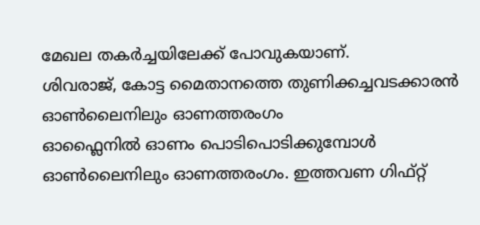മേഖല തകർച്ചയിലേക്ക് പോവുകയാണ്.
ശിവരാജ്, കോട്ട മൈതാനത്തെ തുണിക്കച്ചവടക്കാരൻ
ഓൺലൈനിലും ഓണത്തരംഗം
ഓഫ്ലൈനിൽ ഓണം പൊടിപൊടിക്കുമ്പോൾ ഓൺലൈനിലും ഓണത്തരംഗം. ഇത്തവണ ഗിഫ്റ്റ്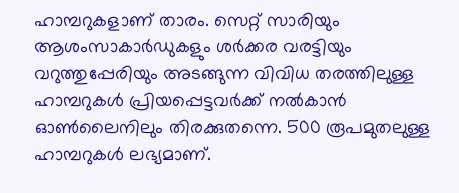ഹാമ്പറുകളാണ് താരം. സെറ്റ് സാരിയും ആശംസാകാർഡുകളും ശർക്കര വരട്ടിയും വറുത്തുപ്പേരിയും അടങ്ങുന്ന വിവിധ തരത്തിലുള്ള ഹാമ്പറുകൾ പ്രിയപ്പെട്ടവർക്ക് നൽകാൻ ഓൺലൈനിലും തിരക്കുതന്നെ. 500 രൂപമുതലുള്ള ഹാമ്പറുകൾ ലഭ്യമാണ്.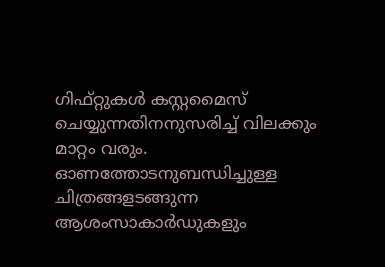ഗിഫ്റ്റുകൾ കസ്റ്റമൈസ് ചെയ്യുന്നതിനനുസരിച്ച് വിലക്കും മാറ്റം വരും. ഓണത്തോടനുബന്ധിച്ചുള്ള ചിത്രങ്ങളടങ്ങുന്ന ആശംസാകാർഡുകളും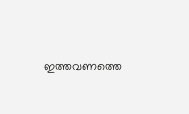ഇത്തവണത്തെ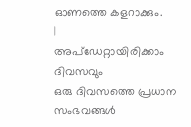ഓണത്തെ കളറാക്കും.
|
അപ്ഡേറ്റായിരിക്കാം ദിവസവും
ഒരു ദിവസത്തെ പ്രധാന സംഭവങ്ങൾ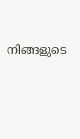നിങ്ങളുടെ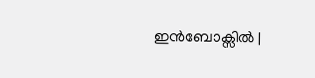ഇൻബോക്സിൽ |